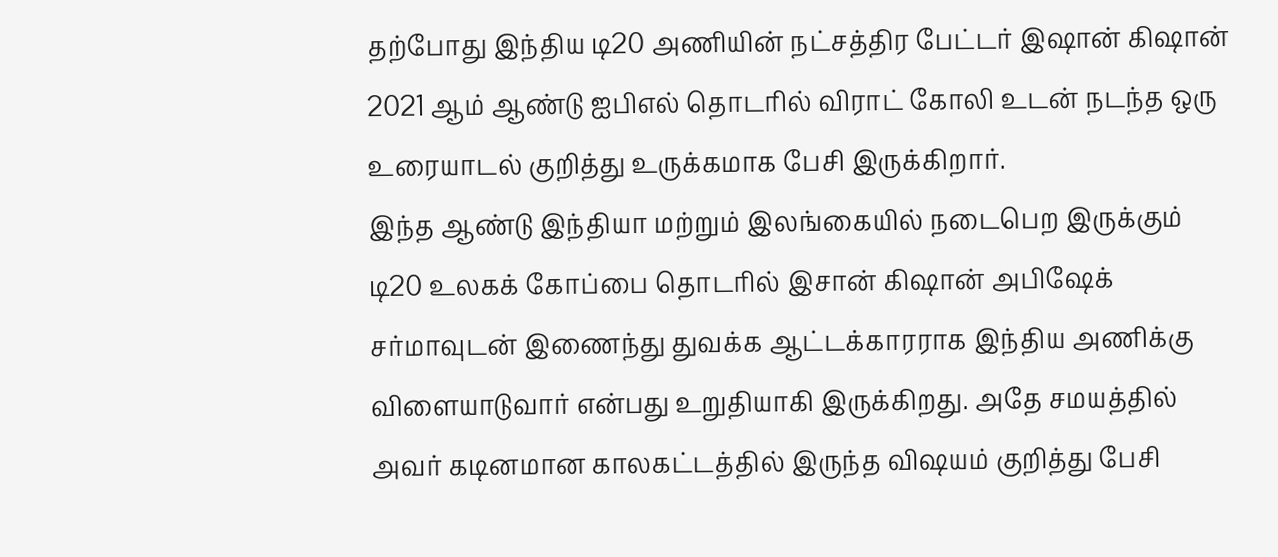தற்போது இந்திய டி20 அணியின் நட்சத்திர பேட்டர் இஷான் கிஷான் 2021 ஆம் ஆண்டு ஐபிஎல் தொடரில் விராட் கோலி உடன் நடந்த ஒரு உரையாடல் குறித்து உருக்கமாக பேசி இருக்கிறார்.
இந்த ஆண்டு இந்தியா மற்றும் இலங்கையில் நடைபெற இருக்கும் டி20 உலகக் கோப்பை தொடரில் இசான் கிஷான் அபிஷேக் சர்மாவுடன் இணைந்து துவக்க ஆட்டக்காரராக இந்திய அணிக்கு விளையாடுவார் என்பது உறுதியாகி இருக்கிறது. அதே சமயத்தில் அவர் கடினமான காலகட்டத்தில் இருந்த விஷயம் குறித்து பேசி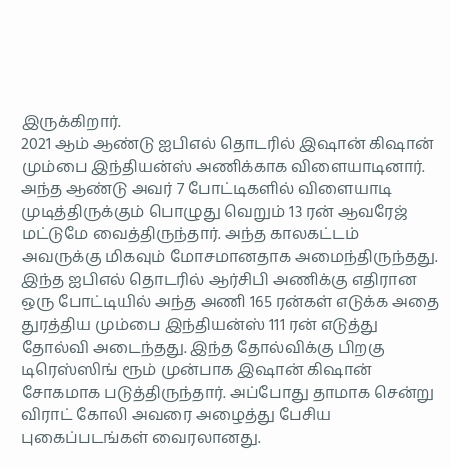இருக்கிறார்.
2021 ஆம் ஆண்டு ஐபிஎல் தொடரில் இஷான் கிஷான் மும்பை இந்தியன்ஸ் அணிக்காக விளையாடினார். அந்த ஆண்டு அவர் 7 போட்டிகளில் விளையாடி முடித்திருக்கும் பொழுது வெறும் 13 ரன் ஆவரேஜ் மட்டுமே வைத்திருந்தார். அந்த காலகட்டம் அவருக்கு மிகவும் மோசமானதாக அமைந்திருந்தது.
இந்த ஐபிஎல் தொடரில் ஆர்சிபி அணிக்கு எதிரான ஒரு போட்டியில் அந்த அணி 165 ரன்கள் எடுக்க அதை துரத்திய மும்பை இந்தியன்ஸ் 111 ரன் எடுத்து தோல்வி அடைந்தது. இந்த தோல்விக்கு பிறகு டிரெஸ்ஸிங் ரூம் முன்பாக இஷான் கிஷான் சோகமாக படுத்திருந்தார். அப்போது தாமாக சென்று விராட் கோலி அவரை அழைத்து பேசிய புகைப்படங்கள் வைரலானது.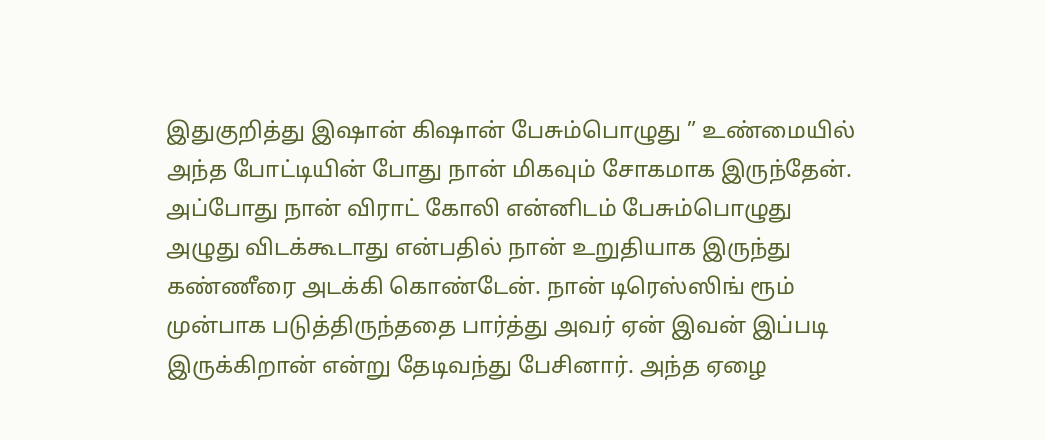இதுகுறித்து இஷான் கிஷான் பேசும்பொழுது ” உண்மையில் அந்த போட்டியின் போது நான் மிகவும் சோகமாக இருந்தேன். அப்போது நான் விராட் கோலி என்னிடம் பேசும்பொழுது அழுது விடக்கூடாது என்பதில் நான் உறுதியாக இருந்து கண்ணீரை அடக்கி கொண்டேன். நான் டிரெஸ்ஸிங் ரூம் முன்பாக படுத்திருந்ததை பார்த்து அவர் ஏன் இவன் இப்படி இருக்கிறான் என்று தேடிவந்து பேசினார். அந்த ஏழை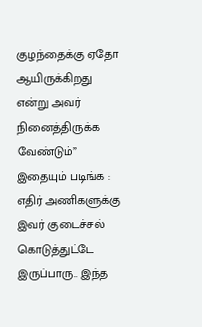குழந்தைக்கு ஏதோ ஆயிருக்கிறது என்று அவர் நினைத்திருக்க வேண்டும்”
இதையும் படிங்க : எதிர் அணிகளுக்கு இவர் குடைச்சல் கொடுத்துட்டே இருப்பாரு.. இந்த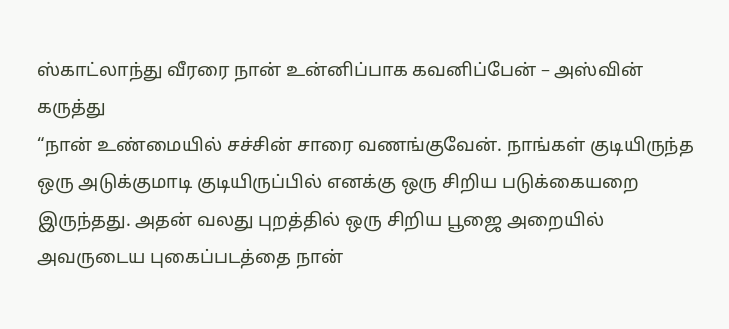ஸ்காட்லாந்து வீரரை நான் உன்னிப்பாக கவனிப்பேன் – அஸ்வின் கருத்து
“நான் உண்மையில் சச்சின் சாரை வணங்குவேன். நாங்கள் குடியிருந்த ஒரு அடுக்குமாடி குடியிருப்பில் எனக்கு ஒரு சிறிய படுக்கையறை இருந்தது. அதன் வலது புறத்தில் ஒரு சிறிய பூஜை அறையில் அவருடைய புகைப்படத்தை நான்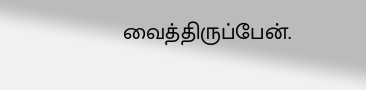வைத்திருப்பேன்.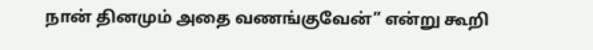நான் தினமும் அதை வணங்குவேன்” என்று கூறி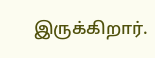இருக்கிறார்.